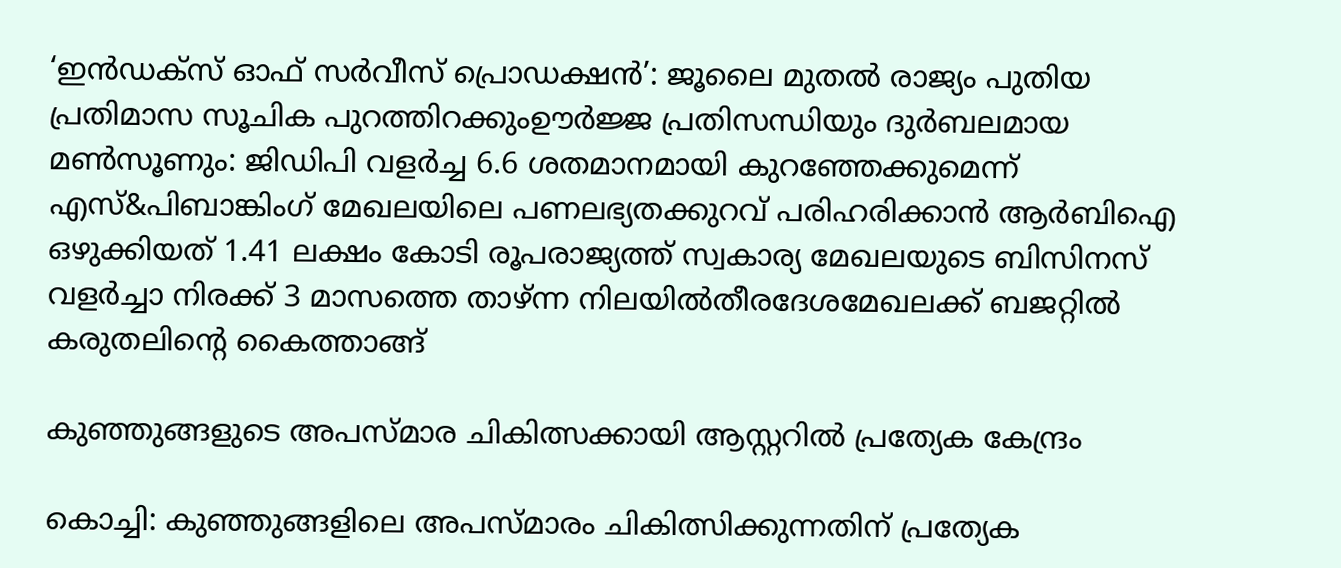‘ഇൻഡക്സ് ഓഫ് സർവീസ് പ്രൊഡക്ഷൻ’: ജൂലൈ മുതൽ രാജ്യം പുതിയ പ്രതിമാസ സൂചിക പുറത്തിറക്കുംഊർജ്ജ പ്രതിസന്ധിയും ദുർബലമായ മൺസൂണും: ജിഡിപി വളർച്ച 6.6 ശതമാനമായി കുറഞ്ഞേക്കുമെന്ന് എസ്&പിബാങ്കിംഗ് മേഖലയിലെ പണലഭ്യതക്കുറവ് പരിഹരിക്കാൻ ആർബിഐ ഒഴുക്കിയത് 1.41 ലക്ഷം കോടി രൂപരാജ്യത്ത് സ്വകാര്യ മേഖലയുടെ ബിസിനസ് വളർച്ചാ നിരക്ക് 3 മാസത്തെ താഴ്ന്ന നിലയിൽതീരദേശമേഖലക്ക് ബജറ്റിൽ കരുതലിന്റെ കൈത്താങ്ങ്

കുഞ്ഞുങ്ങളുടെ അപസ്മാര ചികിത്സക്കായി ആസ്റ്ററിൽ പ്രത്യേക കേന്ദ്രം

കൊച്ചി: കുഞ്ഞുങ്ങളിലെ അപസ്മാരം ചികിത്സിക്കുന്നതിന് പ്രത്യേക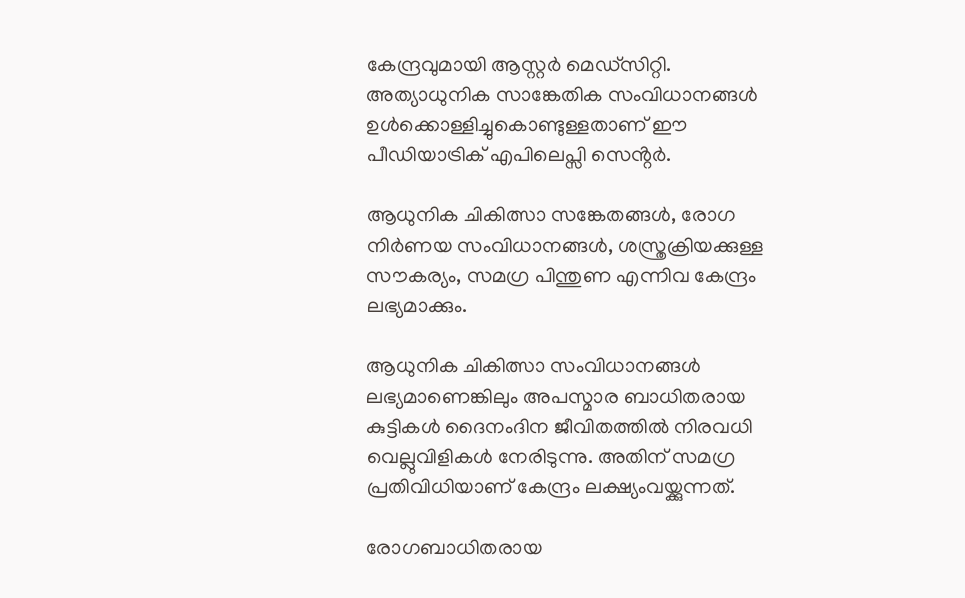കേന്ദ്രവുമായി ആസ്റ്റർ മെഡ്സിറ്റി. അത്യാധുനിക സാങ്കേതിക സംവിധാനങ്ങൾ ഉൾക്കൊള്ളിച്ചുകൊണ്ടുള്ളതാണ് ഈ പീഡിയാട്രിക് എപിലെപ്സി സെൻ്റർ.

ആധുനിക ചികിത്സാ സങ്കേതങ്ങൾ, രോഗ നിർണയ സംവിധാനങ്ങൾ, ശസ്ത്രക്രിയക്കുള്ള സൗകര്യം, സമഗ്ര പിന്തുണ എന്നിവ കേന്ദ്രം ലഭ്യമാക്കും.

ആധുനിക ചികിത്സാ സംവിധാനങ്ങൾ ലഭ്യമാണെങ്കിലും അപസ്മാര ബാധിതരായ കുട്ടികൾ ദൈനംദിന ജീവിതത്തിൽ നിരവധി വെല്ലുവിളികൾ നേരിടുന്നു. അതിന് സമഗ്ര പ്രതിവിധിയാണ് കേന്ദ്രം ലക്ഷ്യംവയ്ക്കുന്നത്.

രോഗബാധിതരായ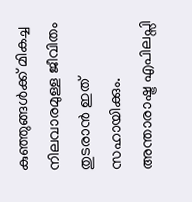കുഞ്ഞുങ്ങൾക്ക് മികച്ച നിലവാരമുള്ള ജീവിതം തുടരാൻ ഇത് സഹായിക്കും.
അന്താരാഷ്ട്ര എപിലപ്സി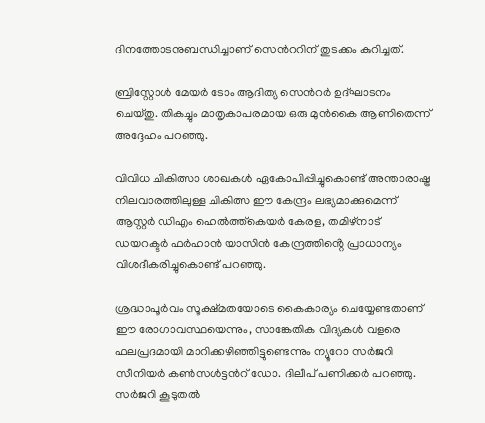ദിനത്തോടനുബന്ധിച്ചാണ് സെൻററിന് തുടക്കം കുറിച്ചത്.

ബ്രിസ്റ്റോൾ മേയർ ടോം ആദിത്യ സെൻറർ ഉദ്ഘാടനം ചെയ്തു. തികച്ചും മാതൃകാപരമായ ഒരു മുൻകൈ ആണിതെന്ന് അദ്ദേഹം പറഞ്ഞു.

വിവിധ ചികിത്സാ ശാഖകൾ ഏകോപിപ്പിച്ചുകൊണ്ട് അന്താരാഷ്ട്ര നിലവാരത്തിലുള്ള ചികിത്സ ഈ കേന്ദ്രം ലഭ്യമാക്കുമെന്ന് ആസ്റ്റർ ഡിഎം ഹെൽത്ത്കെയർ കേരള, തമിഴ്നാട് ഡയറക്ടർ ഫർഹാൻ യാസിൻ കേന്ദ്രത്തിൻ്റെ പ്രാധാന്യം വിശദീകരിച്ചുകൊണ്ട് പറഞ്ഞു.

ശ്രദ്ധാപൂർവം സൂക്ഷ്മതയോടെ കൈകാര്യം ചെയ്യേണ്ടതാണ് ഈ രോഗാവസ്ഥയെന്നും, സാങ്കേതിക വിദ്യകൾ വളരെ ഫലപ്രദമായി മാറിക്കഴിഞ്ഞിട്ടുണ്ടെന്നും ന്യൂറോ സർജറി സീനിയർ കൺസൾട്ടൻറ് ഡോ. ദിലീപ് പണിക്കർ പറഞ്ഞു. സർജറി കൂടുതൽ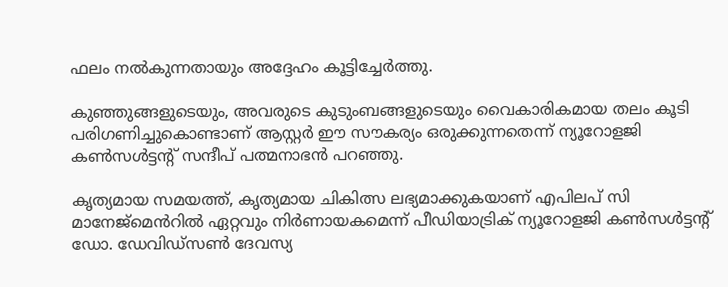ഫലം നൽകുന്നതായും അദ്ദേഹം കൂട്ടിച്ചേർത്തു.

കുഞ്ഞുങ്ങളുടെയും, അവരുടെ കുടുംബങ്ങളുടെയും വൈകാരികമായ തലം കൂടി പരിഗണിച്ചുകൊണ്ടാണ് ആസ്റ്റർ ഈ സൗകര്യം ഒരുക്കുന്നതെന്ന് ന്യൂറോളജി കൺസൾട്ടൻ്റ് സന്ദീപ് പത്മനാഭൻ പറഞ്ഞു.

കൃത്യമായ സമയത്ത്, കൃത്യമായ ചികിത്സ ലഭ്യമാക്കുകയാണ് എപിലപ് സി മാനേജ്മെൻറിൽ ഏറ്റവും നിർണായകമെന്ന് പീഡിയാട്രിക് ന്യൂറോളജി കൺസൾട്ടൻ്റ് ഡോ. ഡേവിഡ്സൺ ദേവസ്യ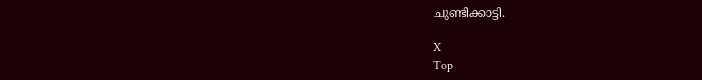ചുണ്ടിക്കാട്ടി.

X
Top